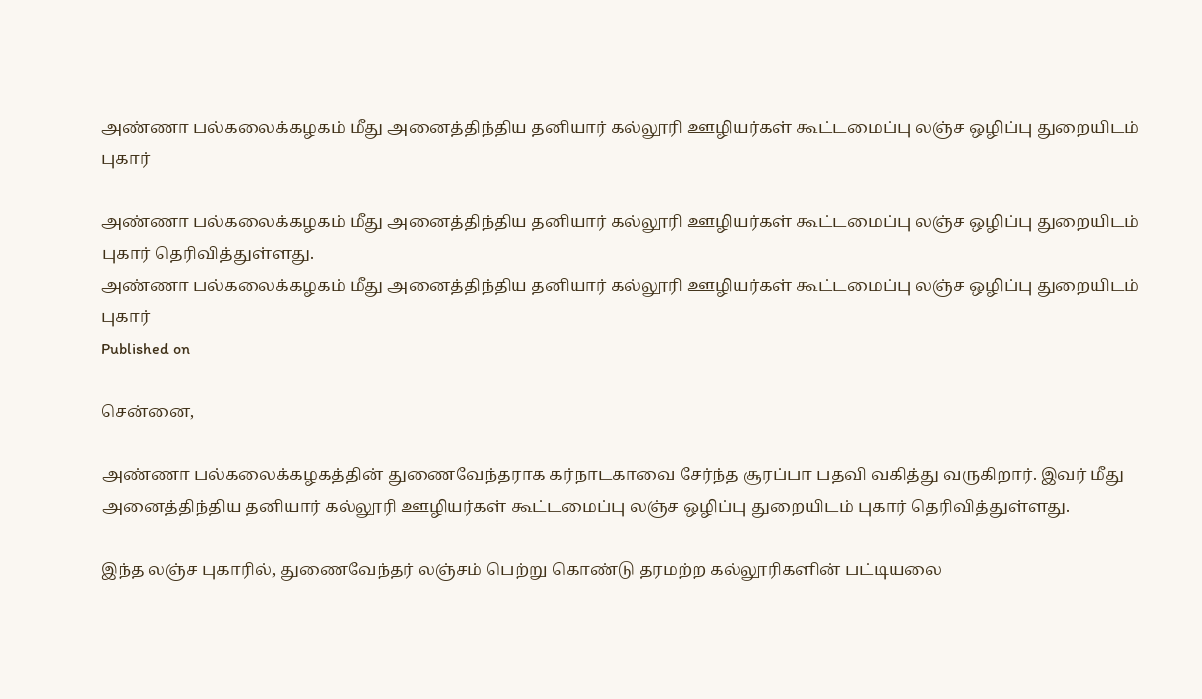அண்ணா பல்கலைக்கழகம் மீது அனைத்திந்திய தனியார் கல்லூரி ஊழியர்கள் கூட்டமைப்பு லஞ்ச ஒழிப்பு துறையிடம் புகார்

அண்ணா பல்கலைக்கழகம் மீது அனைத்திந்திய தனியார் கல்லூரி ஊழியர்கள் கூட்டமைப்பு லஞ்ச ஒழிப்பு துறையிடம் புகார் தெரிவித்துள்ளது.
அண்ணா பல்கலைக்கழகம் மீது அனைத்திந்திய தனியார் கல்லூரி ஊழியர்கள் கூட்டமைப்பு லஞ்ச ஒழிப்பு துறையிடம் புகார்
Published on

சென்னை,

அண்ணா பல்கலைக்கழகத்தின் துணைவேந்தராக கர்நாடகாவை சேர்ந்த சூரப்பா பதவி வகித்து வருகிறார். இவர் மீது அனைத்திந்திய தனியார் கல்லூரி ஊழியர்கள் கூட்டமைப்பு லஞ்ச ஒழிப்பு துறையிடம் புகார் தெரிவித்துள்ளது.

இந்த லஞ்ச புகாரில், துணைவேந்தர் லஞ்சம் பெற்று கொண்டு தரமற்ற கல்லூரிகளின் பட்டியலை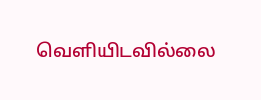வெளியிடவில்லை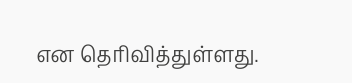என தெரிவித்துள்ளது.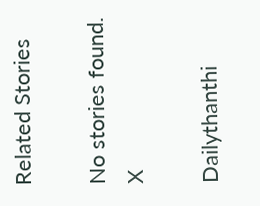Related Stories

No stories found.
X

Dailythanthi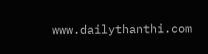www.dailythanthi.com